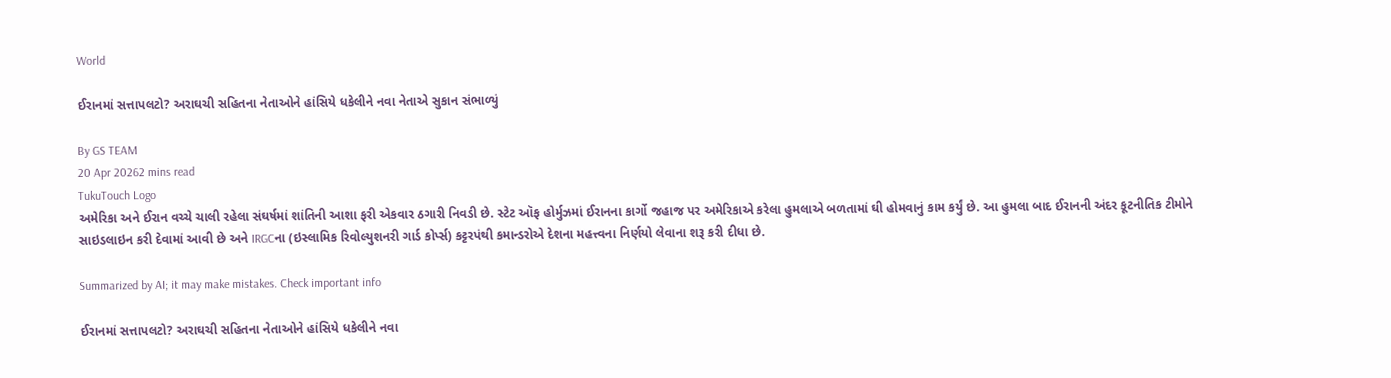World

ઈરાનમાં સત્તાપલટો? અરાઘચી સહિતના નેતાઓને હાંસિયે ધકેલીને નવા નેતાએ સુકાન સંભાળ્યું

By GS TEAM
20 Apr 20262 mins read
TukuTouch Logo
અમેરિકા અને ઈરાન વચ્ચે ચાલી રહેલા સંઘર્ષમાં શાંતિની આશા ફરી એકવાર ઠગારી નિવડી છે. સ્ટેટ ઑફ હોર્મુઝમાં ઈરાનના કાર્ગો જહાજ પર અમેરિકાએ કરેલા હુમલાએ બળતામાં ઘી હોમવાનું કામ કર્યું છે. આ હુમલા બાદ ઈરાનની અંદર કૂટનીતિક ટીમોને સાઇડલાઇન કરી દેવામાં આવી છે અને IRGCના (ઇસ્લામિક રિવોલ્યુશનરી ગાર્ડ કોર્પ્સ) કટ્ટરપંથી કમાન્ડરોએ દેશના મહત્ત્વના નિર્ણયો લેવાના શરૂ કરી દીધા છે.

Summarized by AI; it may make mistakes. Check important info

ઈરાનમાં સત્તાપલટો? અરાઘચી સહિતના નેતાઓને હાંસિયે ધકેલીને નવા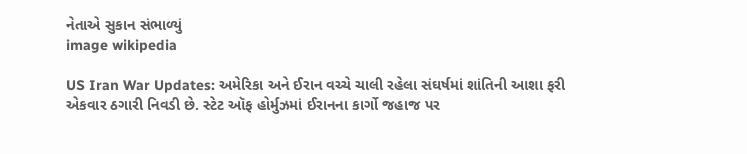નેતાએ સુકાન સંભાળ્યું
image wikipedia

US Iran War Updates: અમેરિકા અને ઈરાન વચ્ચે ચાલી રહેલા સંઘર્ષમાં શાંતિની આશા ફરી એકવાર ઠગારી નિવડી છે. સ્ટેટ ઑફ હોર્મુઝમાં ઈરાનના કાર્ગો જહાજ પર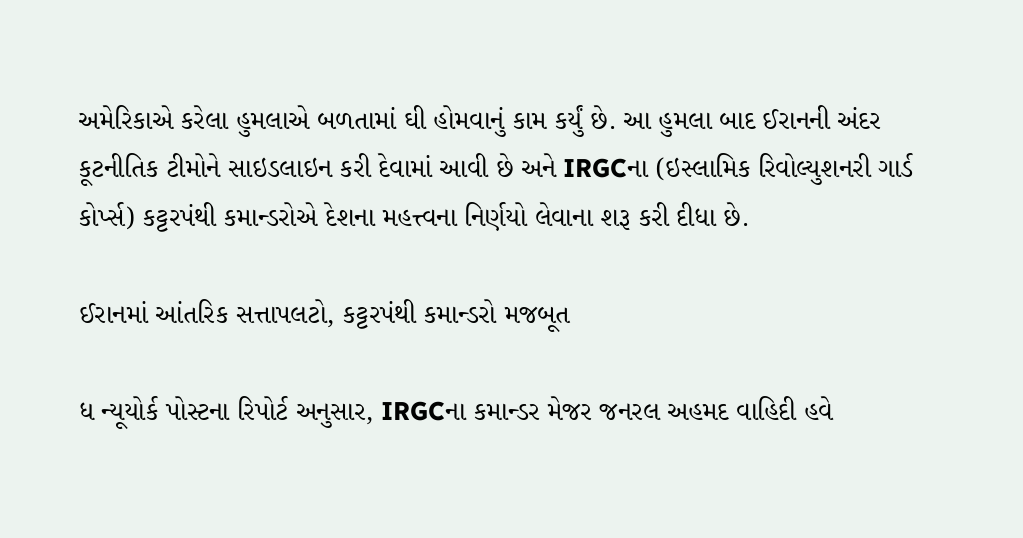અમેરિકાએ કરેલા હુમલાએ બળતામાં ઘી હોમવાનું કામ કર્યું છે. આ હુમલા બાદ ઈરાનની અંદર કૂટનીતિક ટીમોને સાઇડલાઇન કરી દેવામાં આવી છે અને IRGCના (ઇસ્લામિક રિવોલ્યુશનરી ગાર્ડ કોર્પ્સ) કટ્ટરપંથી કમાન્ડરોએ દેશના મહત્ત્વના નિર્ણયો લેવાના શરૂ કરી દીધા છે.

ઈરાનમાં આંતરિક સત્તાપલટો, કટ્ટરપંથી કમાન્ડરો મજબૂત

ધ ન્યૂયોર્ક પોસ્ટના રિપોર્ટ અનુસાર, IRGCના કમાન્ડર મેજર જનરલ અહમદ વાહિદી હવે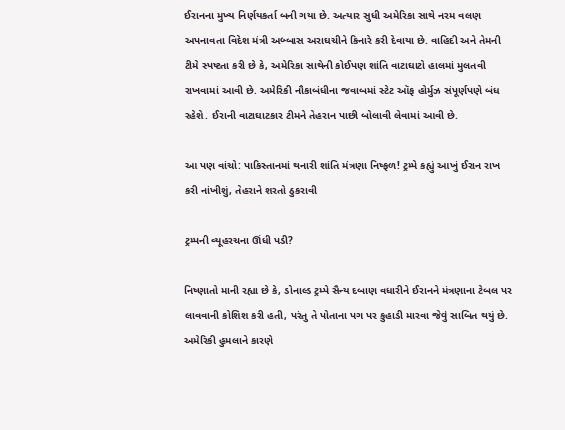ઈરાનના મુખ્ય નિર્ણયકર્તા બની ગયા છે. અત્યાર સુધી અમેરિકા સાથે નરમ વલણ અપનાવતા વિદેશ મંત્રી અબ્બાસ અરાઘચીને કિનારે કરી દેવાયા છે. વાહિદી અને તેમની ટીમે સ્પષ્ટતા કરી છે કે, અમેરિકા સાથેની કોઈપણ શાંતિ વાટાઘાટો હાલમાં મુલતવી રાખવામાં આવી છે. અમેરિકી નૌકાબંધીના જવાબમાં સ્ટેટ ઑફ હોર્મુઝ સંપૂર્ણપણે બંધ રહેશે. ઈરાની વાટાઘાટકાર ટીમને તેહરાન પાછી બોલાવી લેવામાં આવી છે.

આ પણ વાંચો: પાકિસ્તાનમાં થનારી શાંતિ મંત્રણા નિષ્ફળ! ટ્રમ્પે કહ્યું આખું ઈરાન રાખ કરી નાંખીશું, તેહરાને શરતો ઠુકરાવી

ટ્રમ્પની વ્યૂહરચના ઊંધી પડી?

નિષ્ણાતો માની રહ્યા છે કે, ડોનાલ્ડ ટ્રમ્પે સૈન્ય દબાણ વધારીને ઈરાનને મંત્રણાના ટેબલ પર લાવવાની કોશિશ કરી હતી, પરંતુ તે પોતાના પગ પર કુહાડી મારવા જેવું સાબિત થયું છે. અમેરિકી હુમલાને કારણે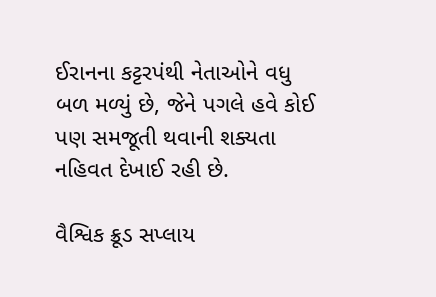ઈરાનના કટ્ટરપંથી નેતાઓને વધુ બળ મળ્યું છે, જેને પગલે હવે કોઈ પણ સમજૂતી થવાની શક્યતા નહિવત દેખાઈ રહી છે.

વૈશ્વિક ક્રૂડ સપ્લાય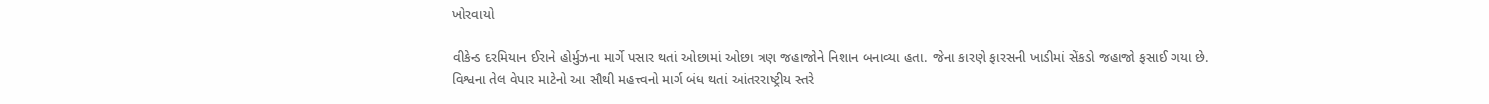ખોરવાયો

વીકેન્ડ દરમિયાન ઈરાને હોર્મુઝના માર્ગે પસાર થતાં ઓછામાં ઓછા ત્રણ જહાજોને નિશાન બનાવ્યા હતા. જેના કારણે ફારસની ખાડીમાં સેંકડો જહાજો ફસાઈ ગયા છે. વિશ્વના તેલ વેપાર માટેનો આ સૌથી મહત્ત્વનો માર્ગ બંધ થતાં આંતરરાષ્ટ્રીય સ્તરે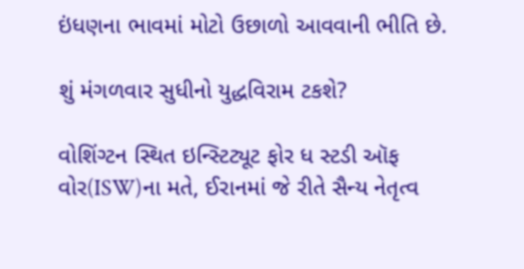ઇંધણના ભાવમાં મોટો ઉછાળો આવવાની ભીતિ છે.

શું મંગળવાર સુધીનો યુદ્ધવિરામ ટકશે?

વોશિંગ્ટન સ્થિત ઇન્સ્ટિટ્યૂટ ફોર ધ સ્ટડી ઑફ વોર(ISW)ના મતે, ઈરાનમાં જે રીતે સૈન્ય નેતૃત્વ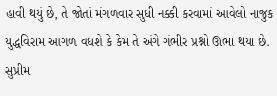હાવી થયું છે, તે જોતાં મંગળવાર સુધી નક્કી કરવામાં આવેલો નાજુક યુદ્ધવિરામ આગળ વધશે કે કેમ તે અંગે ગંભીર પ્રશ્નો ઊભા થયા છે. સુપ્રીમ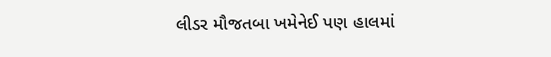લીડર મૌજતબા ખમેનેઈ પણ હાલમાં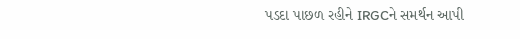પડદા પાછળ રહીને IRGCને સમર્થન આપી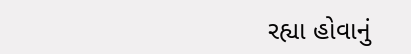રહ્યા હોવાનું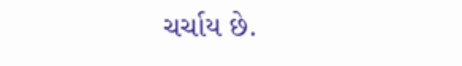ચર્ચાય છે.